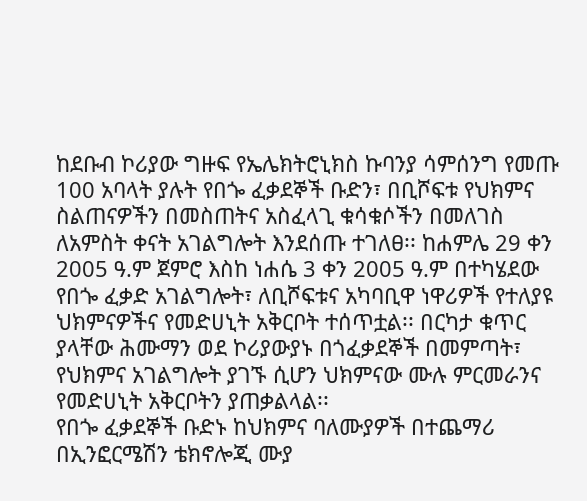ከደቡብ ኮሪያው ግዙፍ የኤሌክትሮኒክስ ኩባንያ ሳምሰንግ የመጡ 100 አባላት ያሉት የበጐ ፈቃደኞች ቡድን፣ በቢሾፍቱ የህክምና ስልጠናዎችን በመስጠትና አስፈላጊ ቁሳቁሶችን በመለገስ ለአምስት ቀናት አገልግሎት እንደሰጡ ተገለፀ፡፡ ከሐምሌ 29 ቀን 2005 ዓ.ም ጀምሮ እስከ ነሐሴ 3 ቀን 2005 ዓ.ም በተካሄደው የበጐ ፈቃድ አገልግሎት፣ ለቢሾፍቱና አካባቢዋ ነዋሪዎች የተለያዩ ህክምናዎችና የመድሀኒት አቅርቦት ተሰጥቷል፡፡ በርካታ ቁጥር ያላቸው ሕሙማን ወደ ኮሪያውያኑ በጎፈቃደኞች በመምጣት፣ የህክምና አገልግሎት ያገኙ ሲሆን ህክምናው ሙሉ ምርመራንና የመድሀኒት አቅርቦትን ያጠቃልላል፡፡
የበጐ ፈቃደኞች ቡድኑ ከህክምና ባለሙያዎች በተጨማሪ በኢንፎርሜሽን ቴክኖሎጂ ሙያ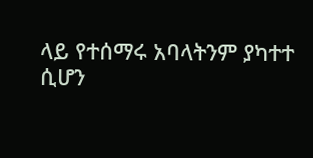ላይ የተሰማሩ አባላትንም ያካተተ ሲሆን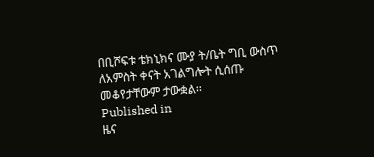በቢሾፍቱ ቴክኒክና ሙያ ት/ቤት ግቢ ውስጥ ለአምስት ቀናት አገልግሎት ሲሰጡ መቆየታቸውም ታውቋል፡፡
Published in
ዜና